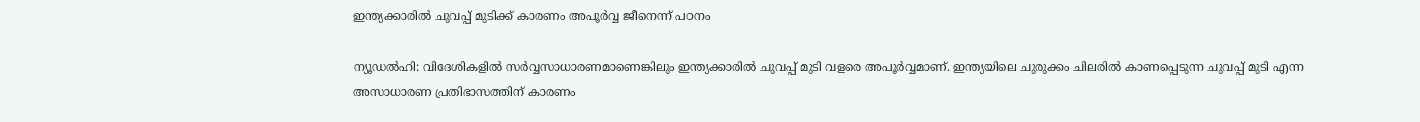ഇന്ത്യക്കാരിൽ ചുവപ്പ് മുടിക്ക് കാരണം അപൂർവ്വ ജീനെന്ന് പഠനം

ന്യൂഡൽഹി: വിദേശികളിൽ സർവ്വസാധാരണമാണെങ്കിലും ഇന്ത്യക്കാരിൽ ചുവപ്പ് മുടി വളരെ അപൂർവ്വമാണ്. ഇന്ത്യയിലെ ചുരുക്കം ചിലരിൽ കാണപ്പെടുന്ന ചുവപ്പ് മുടി എന്ന അസാധാരണ പ്രതിഭാസത്തിന് കാരണം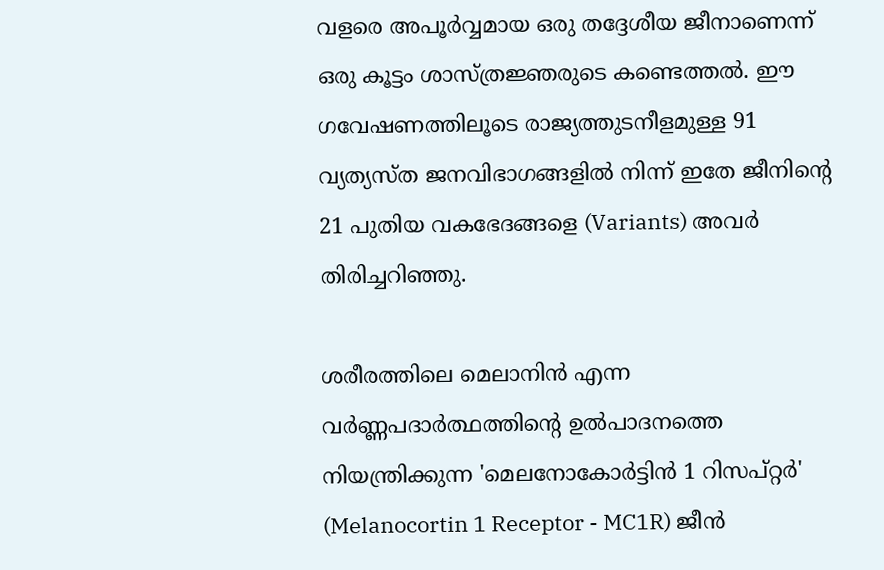വളരെ അപൂർവ്വമായ ഒരു തദ്ദേശീയ ജീനാണെന്ന് ഒരു കൂട്ടം ശാസ്ത്രജ്ഞരുടെ കണ്ടെത്തൽ. ഈ ഗവേഷണത്തിലൂടെ രാജ്യത്തുടനീളമുള്ള 91 വ്യത്യസ്ത ജനവിഭാഗങ്ങളിൽ നിന്ന് ഇതേ ജീനിന്റെ 21 പുതിയ വകഭേദങ്ങളെ (Variants) അവർ തിരിച്ചറിഞ്ഞു.

ശരീരത്തിലെ മെലാനിൻ എന്ന വർണ്ണപദാർത്ഥത്തിന്റെ ഉൽപാദനത്തെ നിയന്ത്രിക്കുന്ന 'മെലനോകോർട്ടിൻ 1 റിസപ്റ്റർ' (Melanocortin 1 Receptor - MC1R) ജീൻ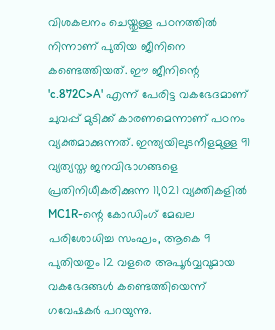വിശകലനം ചെയ്തുള്ള പഠനത്തിൽ നിന്നാണ് പുതിയ ജീനിനെ കണ്ടെത്തിയത്. ഈ ജീനിന്റെ 'c.872C>A' എന്ന് പേരിട്ട വകഭേദമാണ് ചുവപ്പ് മുടിക്ക് കാരണമെന്നാണ് പഠനം വ്യക്തമാക്കുന്നത്. ഇന്ത്യയിലുടനീളമുള്ള 91 വ്യത്യസ്ത ജനവിഭാഗങ്ങളെ പ്രതിനിധീകരിക്കുന്ന 11,021 വ്യക്തികളിൽ MC1R-ന്റെ കോഡിംഗ് മേഖല പരിശോധിച്ച സംഘം, ആകെ 9 പുതിയതും 12 വളരെ അപൂർവ്വവുമായ വകഭേദങ്ങൾ കണ്ടെത്തിയെന്ന് ഗവേഷകർ പറയുന്നു.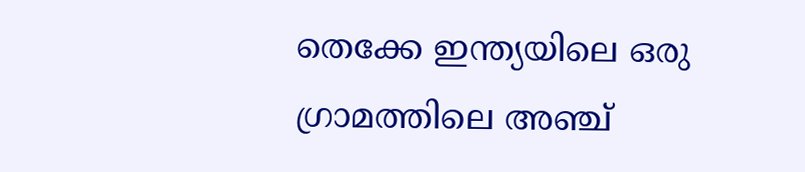തെക്കേ ഇന്ത്യയിലെ ഒരു ഗ്രാമത്തിലെ അഞ്ച്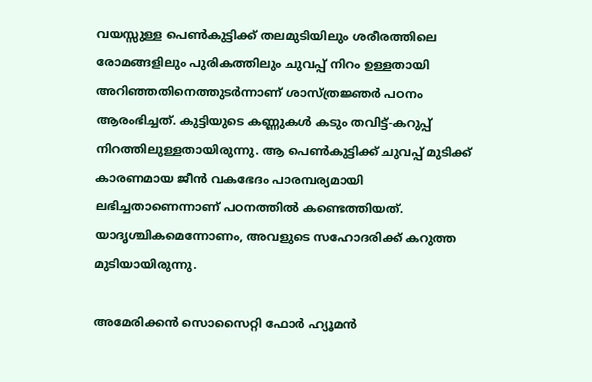വയസ്സുള്ള പെൺകുട്ടിക്ക് തലമുടിയിലും ശരീരത്തിലെ രോമങ്ങളിലും പുരികത്തിലും ചുവപ്പ് നിറം ഉള്ളതായി അറിഞ്ഞതിനെത്തുടർന്നാണ് ശാസ്ത്രജ്ഞർ പഠനം ആരംഭിച്ചത്. കുട്ടിയുടെ കണ്ണുകൾ കടും തവിട്ട്-കറുപ്പ് നിറത്തിലുള്ളതായിരുന്നു. ആ പെൺകുട്ടിക്ക് ചുവപ്പ് മുടിക്ക് കാരണമായ ജീൻ വകഭേദം പാരമ്പര്യമായി ലഭിച്ചതാണെന്നാണ് പഠനത്തിൽ കണ്ടെത്തിയത്. യാദൃശ്ചികമെന്നോണം, അവളുടെ സഹോദരിക്ക് കറുത്ത മുടിയായിരുന്നു.

അമേരിക്കൻ സൊസൈറ്റി ഫോർ ഹ്യൂമൻ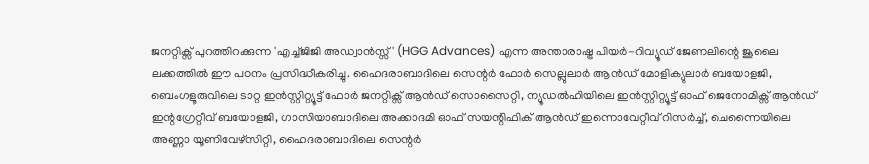ജനറ്റിക്സ് പുറത്തിറക്കുന്ന 'എച്ച്ജിജി അഡ്വാൻസ്സ്' (HGG Advances) എന്ന അന്താരാഷ്ട്ര പിയർ-റിവ്യൂഡ് ജേണലിന്റെ ജൂലൈ ലക്കത്തിൽ ഈ പഠനം പ്രസിദ്ധീകരിച്ചു. ഹൈദരാബാദിലെ സെന്റർ ഫോർ സെല്ലുലാർ ആൻഡ് മോളിക്യുലാർ ബയോളജി, ബെംഗളൂരുവിലെ ടാറ്റ ഇൻസ്റ്റിറ്റ്യൂട്ട് ഫോർ ജനറ്റിക്സ് ആൻഡ് സൊസൈറ്റി, ന്യൂഡൽഹിയിലെ ഇൻസ്റ്റിറ്റ്യൂട്ട് ഓഫ് ജെനോമിക്സ് ആൻഡ് ഇന്റഗ്രേറ്റീവ് ബയോളജി, ഗാസിയാബാദിലെ അക്കാദമി ഓഫ് സയന്റിഫിക് ആൻഡ് ഇന്നൊവേറ്റീവ് റിസർച്ച്, ചെന്നൈയിലെ അണ്ണാ യൂണിവേഴ്സിറ്റി, ഹൈദരാബാദിലെ സെന്റർ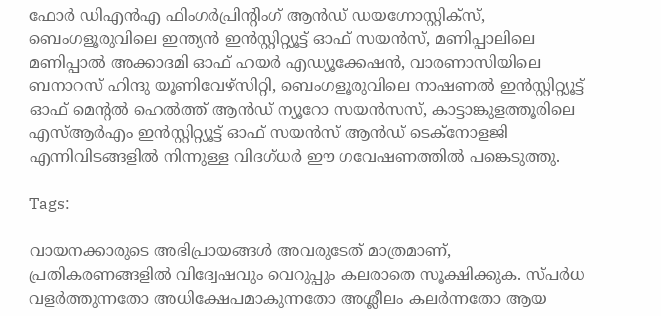ഫോർ ഡിഎൻഎ ഫിംഗർപ്രിന്റിംഗ് ആൻഡ് ഡയഗ്നോസ്റ്റിക്സ്, ബെംഗളൂരുവിലെ ഇന്ത്യൻ ഇൻസ്റ്റിറ്റ്യൂട്ട് ഓഫ് സയൻസ്, മണിപ്പാലിലെ മണിപ്പാൽ അക്കാദമി ഓഫ് ഹയർ എഡ്യൂക്കേഷൻ, വാരണാസിയിലെ ബനാറസ് ഹിന്ദു യൂണിവേഴ്സിറ്റി, ബെംഗളൂരുവിലെ നാഷണൽ ഇൻസ്റ്റിറ്റ്യൂട്ട് ഓഫ് മെന്റൽ ഹെൽത്ത് ആൻഡ് ന്യൂറോ സയൻസസ്, കാട്ടാങ്കുളത്തൂരിലെ എസ്ആർഎം ഇൻസ്റ്റിറ്റ്യൂട്ട് ഓഫ് സയൻസ് ആൻഡ് ടെക്നോളജി എന്നിവിടങ്ങളിൽ നിന്നുള്ള വിദഗ്ധർ ഈ ഗവേഷണത്തിൽ പങ്കെടുത്തു.

Tags:

വായനക്കാരുടെ അഭിപ്രായങ്ങള്‍ അവരുടേത് മാത്രമാണ്, പ്രതികരണങ്ങളിൽ വിദ്വേഷവും വെറുപ്പും കലരാതെ സൂക്ഷിക്കുക. സ്പർധ വളർത്തുന്നതോ അധിക്ഷേപമാകുന്നതോ അശ്ലീലം കലർന്നതോ ആയ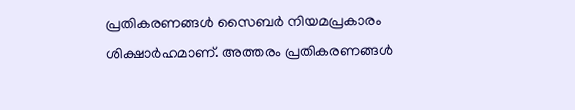പ്രതികരണങ്ങൾ സൈബർ നിയമപ്രകാരം ശിക്ഷാർഹമാണ്. അത്തരം പ്രതികരണങ്ങൾ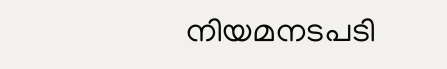നിയമനടപടി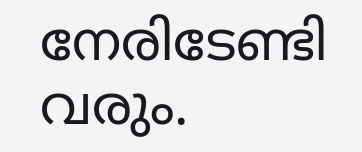നേരിടേണ്ടി വരും.